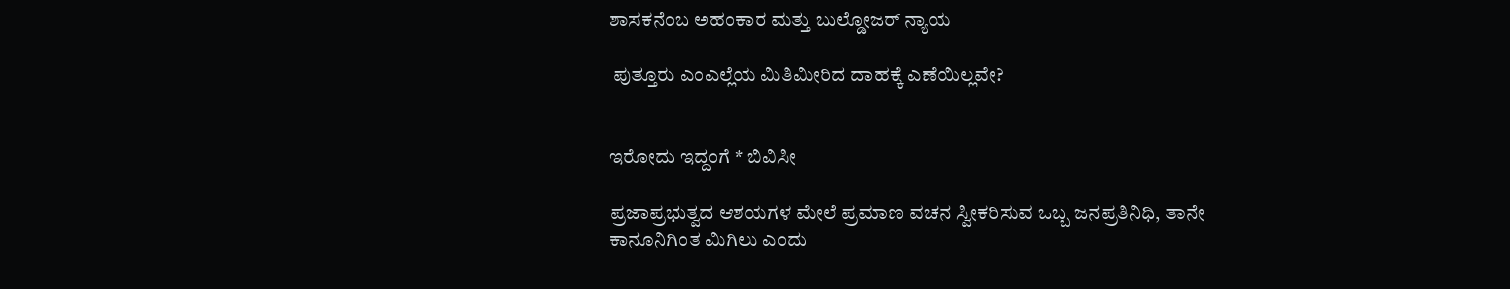ಶಾಸಕನೆಂಬ ಅಹಂಕಾರ ಮತ್ತು ಬುಲ್ಡೋಜರ್ ನ್ಯಾಯ

 ಪುತ್ತೂರು ಎಂಎಲ್ಲೆಯ ಮಿತಿಮೀರಿದ ದಾಹಕ್ಕೆ ಎಣೆಯಿಲ್ಲವೇ?


ಇರೋದು ಇದ್ದಂಗೆ * ಬಿವಿಸೀ

ಪ್ರಜಾಪ್ರಭುತ್ವದ ಆಶಯಗಳ ಮೇಲೆ ಪ್ರಮಾಣ ವಚನ ಸ್ವೀಕರಿಸುವ ಒಬ್ಬ ಜನಪ್ರತಿನಿಧಿ, ತಾನೇ ಕಾನೂನಿಗಿಂತ ಮಿಗಿಲು ಎಂದು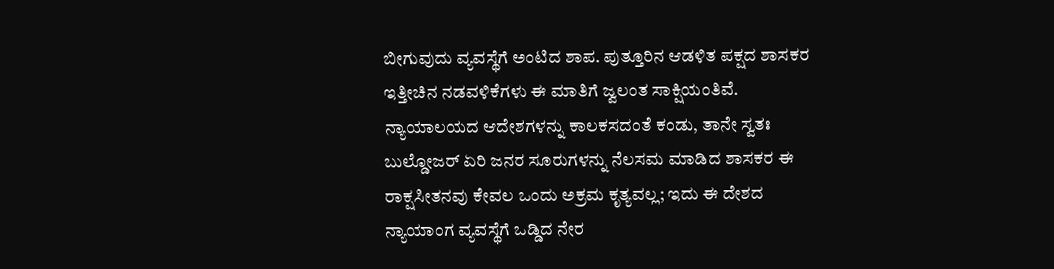ಬೀಗುವುದು ವ್ಯವಸ್ಥೆಗೆ ಅಂಟಿದ ಶಾಪ. ಪುತ್ತೂರಿನ ಆಡಳಿತ ಪಕ್ಷದ ಶಾಸಕರ ಇತ್ತೀಚಿನ ನಡವಳಿಕೆಗಳು ಈ ಮಾತಿಗೆ ಜ್ವಲಂತ ಸಾಕ್ಷಿಯಂತಿವೆ. ನ್ಯಾಯಾಲಯದ ಆದೇಶಗಳನ್ನು ಕಾಲಕಸದಂತೆ ಕಂಡು, ತಾನೇ ಸ್ವತಃ ಬುಲ್ಡೋಜರ್ ಏರಿ ಜನರ ಸೂರುಗಳನ್ನು ನೆಲಸಮ ಮಾಡಿದ ಶಾಸಕರ ಈ ರಾಕ್ಷಸೀತನವು ಕೇವಲ ಒಂದು ಅಕ್ರಮ ಕೃತ್ಯವಲ್ಲ; ಇದು ಈ ದೇಶದ ನ್ಯಾಯಾಂಗ ವ್ಯವಸ್ಥೆಗೆ ಒಡ್ಡಿದ ನೇರ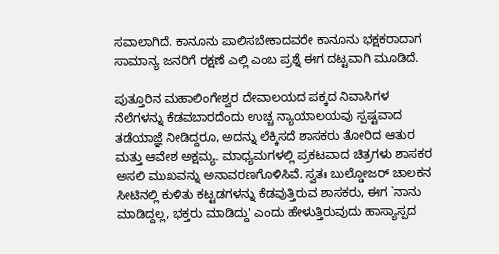ಸವಾಲಾಗಿದೆ. ಕಾನೂನು ಪಾಲಿಸಬೇಕಾದವರೇ ಕಾನೂನು ಭಕ್ಷಕರಾದಾಗ ಸಾಮಾನ್ಯ ಜನರಿಗೆ ರಕ್ಷಣೆ ಎಲ್ಲಿ ಎಂಬ ಪ್ರಶ್ನೆ ಈಗ ದಟ್ಟವಾಗಿ ಮೂಡಿದೆ.

ಪುತ್ತೂರಿನ ಮಹಾಲಿಂಗೇಶ್ವರ ದೇವಾಲಯದ ಪಕ್ಕದ ನಿವಾಸಿಗಳ ನೆಲೆಗಳನ್ನು ಕೆಡವಬಾರದೆಂದು ಉಚ್ಚ ನ್ಯಾಯಾಲಯವು ಸ್ಪಷ್ಟವಾದ ತಡೆಯಾಜ್ಞೆ ನೀಡಿದ್ದರೂ, ಅದನ್ನು ಲೆಕ್ಕಿಸದೆ ಶಾಸಕರು ತೋರಿದ ಆತುರ ಮತ್ತು ಆವೇಶ ಅಕ್ಷಮ್ಯ. ಮಾಧ್ಯಮಗಳಲ್ಲಿ ಪ್ರಕಟವಾದ ಚಿತ್ರಗಳು ಶಾಸಕರ ಅಸಲಿ ಮುಖವನ್ನು ಅನಾವರಣಗೊಳಿಸಿವೆ. ಸ್ವತಃ ಬುಲ್ಡೋಜರ್ ಚಾಲಕನ ಸೀಟಿನಲ್ಲಿ ಕುಳಿತು ಕಟ್ಟಡಗಳನ್ನು ಕೆಡವುತ್ತಿರುವ ಶಾಸಕರು, ಈಗ `ನಾನು ಮಾಡಿದ್ದಲ್ಲ, ಭಕ್ತರು ಮಾಡಿದ್ದು' ಎಂದು ಹೇಳುತ್ತಿರುವುದು ಹಾಸ್ಯಾಸ್ಪದ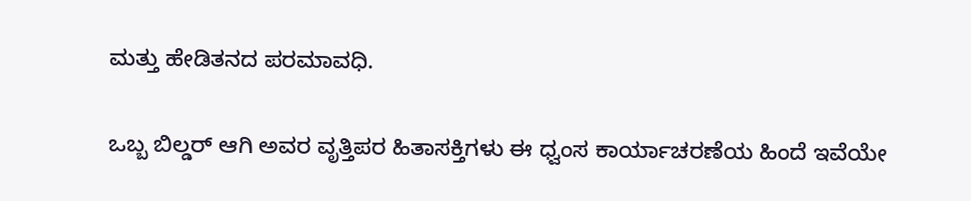ಮತ್ತು ಹೇಡಿತನದ ಪರಮಾವಧಿ.

ಒಬ್ಬ ಬಿಲ್ಡರ್ ಆಗಿ ಅವರ ವೃತ್ತಿಪರ ಹಿತಾಸಕ್ತಿಗಳು ಈ ಧ್ವಂಸ ಕಾರ್ಯಾಚರಣೆಯ ಹಿಂದೆ ಇವೆಯೇ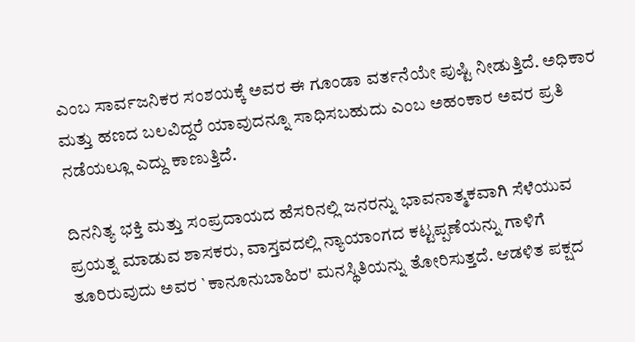ಎಂಬ ಸಾರ್ವಜನಿಕರ ಸಂಶಯಕ್ಕೆ ಅವರ ಈ ಗೂಂಡಾ ವರ್ತನೆಯೇ ಪುಷ್ಟಿ ನೀಡುತ್ತಿದೆ. ಅಧಿಕಾರ ಮತ್ತು ಹಣದ ಬಲವಿದ್ದರೆ ಯಾವುದನ್ನೂ ಸಾಧಿಸಬಹುದು ಎಂಬ ಅಹಂಕಾರ ಅವರ ಪ್ರತಿ ನಡೆಯಲ್ಲೂ ಎದ್ದು ಕಾಣುತ್ತಿದೆ.

ದಿನನಿತ್ಯ ಭಕ್ತಿ ಮತ್ತು ಸಂಪ್ರದಾಯದ ಹೆಸರಿನಲ್ಲಿ ಜನರನ್ನು ಭಾವನಾತ್ಮಕವಾಗಿ ಸೆಳೆಯುವ ಪ್ರಯತ್ನ ಮಾಡುವ ಶಾಸಕರು, ವಾಸ್ತವದಲ್ಲಿ ನ್ಯಾಯಾಂಗದ ಕಟ್ಟಪ್ಪಣೆಯನ್ನು ಗಾಳಿಗೆ ತೂರಿರುವುದು ಅವರ `ಕಾನೂನುಬಾಹಿರ' ಮನಸ್ಥಿತಿಯನ್ನು ತೋರಿಸುತ್ತದೆ. ಆಡಳಿತ ಪಕ್ಷದ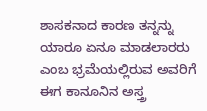ಶಾಸಕನಾದ ಕಾರಣ ತನ್ನನ್ನು ಯಾರೂ ಏನೂ ಮಾಡಲಾರರು ಎಂಬ ಭ್ರಮೆಯಲ್ಲಿರುವ ಅವರಿಗೆ ಈಗ ಕಾನೂನಿನ ಅಸ್ತ್ರ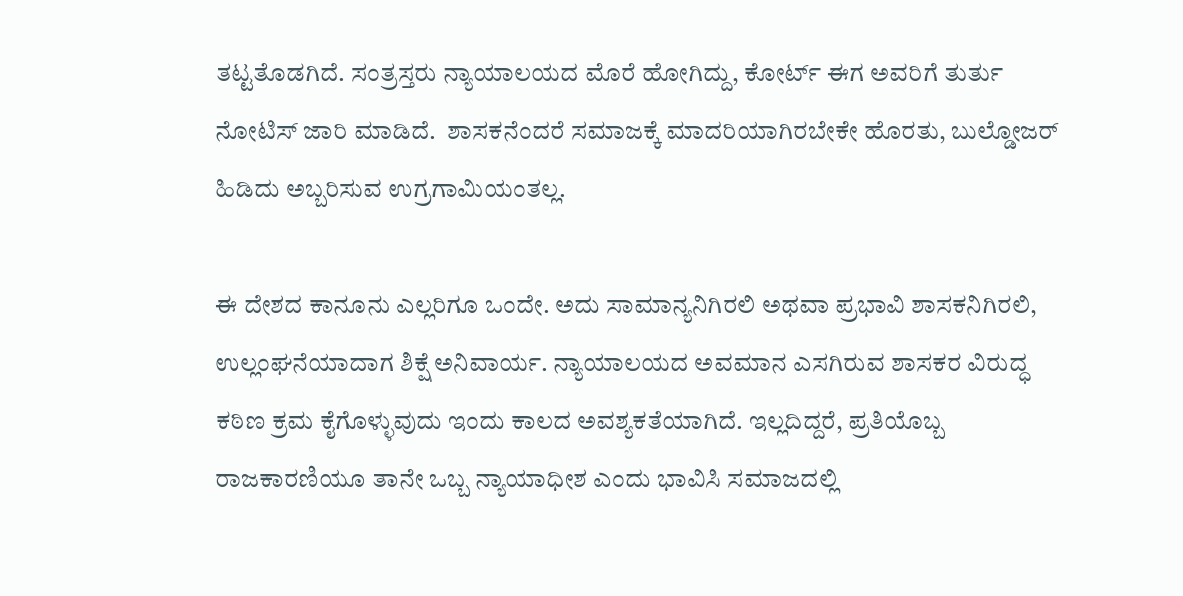ತಟ್ಟತೊಡಗಿದೆ. ಸಂತ್ರಸ್ತರು ನ್ಯಾಯಾಲಯದ ಮೊರೆ ಹೋಗಿದ್ದು, ಕೋರ್ಟ್ ಈಗ ಅವರಿಗೆ ತುರ್ತು ನೋಟಿಸ್ ಜಾರಿ ಮಾಡಿದೆ.  ಶಾಸಕನೆಂದರೆ ಸಮಾಜಕ್ಕೆ ಮಾದರಿಯಾಗಿರಬೇಕೇ ಹೊರತು, ಬುಲ್ಡೋಜರ್ ಹಿಡಿದು ಅಬ್ಬರಿಸುವ ಉಗ್ರಗಾಮಿಯಂತಲ್ಲ.

ಈ ದೇಶದ ಕಾನೂನು ಎಲ್ಲರಿಗೂ ಒಂದೇ. ಅದು ಸಾಮಾನ್ಯನಿಗಿರಲಿ ಅಥವಾ ಪ್ರಭಾವಿ ಶಾಸಕನಿಗಿರಲಿ, ಉಲ್ಲಂಘನೆಯಾದಾಗ ಶಿಕ್ಷೆ ಅನಿವಾರ್ಯ. ನ್ಯಾಯಾಲಯದ ಅವಮಾನ ಎಸಗಿರುವ ಶಾಸಕರ ವಿರುದ್ಧ ಕಠಿಣ ಕ್ರಮ ಕೈಗೊಳ್ಳುವುದು ಇಂದು ಕಾಲದ ಅವಶ್ಯಕತೆಯಾಗಿದೆ. ಇಲ್ಲದಿದ್ದರೆ, ಪ್ರತಿಯೊಬ್ಬ ರಾಜಕಾರಣಿಯೂ ತಾನೇ ಒಬ್ಬ ನ್ಯಾಯಾಧೀಶ ಎಂದು ಭಾವಿಸಿ ಸಮಾಜದಲ್ಲಿ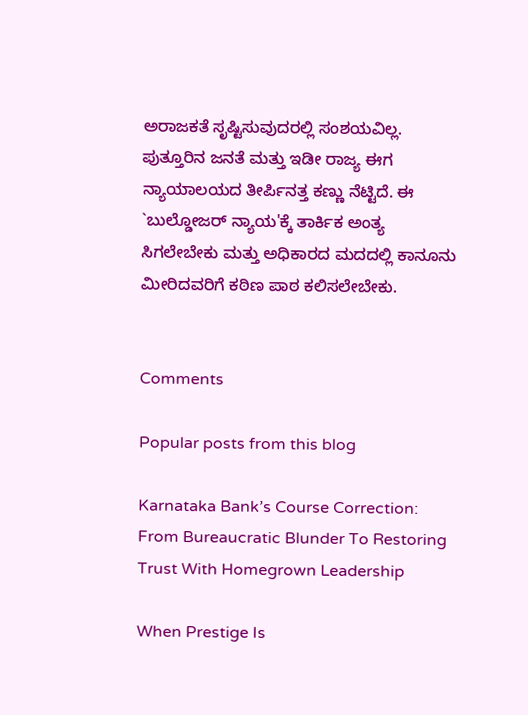ಅರಾಜಕತೆ ಸೃಷ್ಟಿಸುವುದರಲ್ಲಿ ಸಂಶಯವಿಲ್ಲ. ಪುತ್ತೂರಿನ ಜನತೆ ಮತ್ತು ಇಡೀ ರಾಜ್ಯ ಈಗ ನ್ಯಾಯಾಲಯದ ತೀರ್ಪಿನತ್ತ ಕಣ್ಣು ನೆಟ್ಟಿದೆ. ಈ `ಬುಲ್ಡೋಜರ್ ನ್ಯಾಯ'ಕ್ಕೆ ತಾರ್ಕಿಕ ಅಂತ್ಯ ಸಿಗಲೇಬೇಕು ಮತ್ತು ಅಧಿಕಾರದ ಮದದಲ್ಲಿ ಕಾನೂನು ಮೀರಿದವರಿಗೆ ಕಠಿಣ ಪಾಠ ಕಲಿಸಲೇಬೇಕು.


Comments

Popular posts from this blog

Karnataka Bank’s Course Correction: From Bureaucratic Blunder To Restoring Trust With Homegrown Leadership

When Prestige Is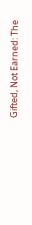Gifted, Not Earned: The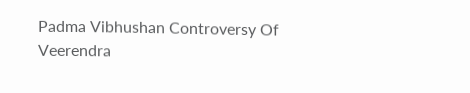Padma Vibhushan Controversy Of Veerendra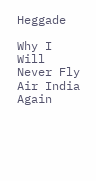Heggade

Why I Will Never Fly Air India Again